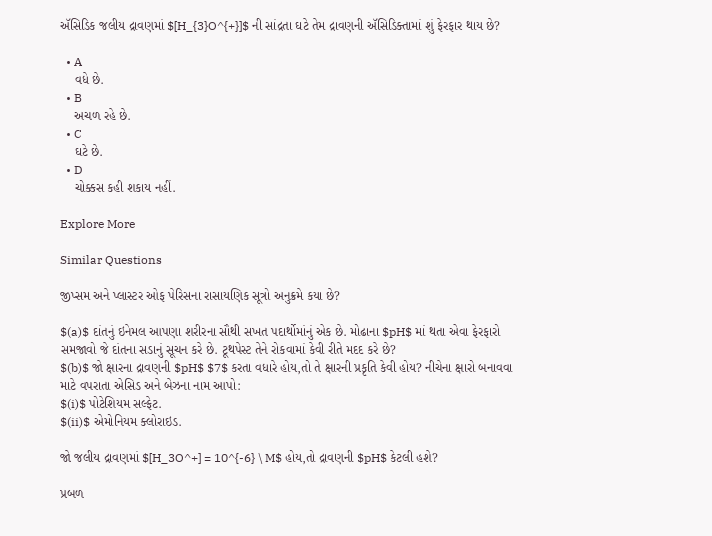ઍસિડિક જલીય દ્રાવણમાં $[H_{3}O^{+}]$ ની સાંદ્રતા ઘટે તેમ દ્રાવણની ઍસિડિક્તામાં શું ફેરફાર થાય છે?

  • A
    વધે છે.
  • B
    અચળ રહે છે.
  • C
    ઘટે છે.
  • D
    ચોક્કસ કહી શકાય નહીં.

Explore More

Similar Questions

જીપ્સમ અને પ્લાસ્ટર ઓફ પેરિસના રાસાયણિક સૂત્રો અનુક્રમે કયા છે?

$(a)$ દાંતનું ઇનેમલ આપણા શરીરના સૌથી સખત પદાર્થોમાંનું એક છે. મોઢાના $pH$ માં થતા એવા ફેરફારો સમજાવો જે દાંતના સડાનું સૂચન કરે છે. ટૂથપેસ્ટ તેને રોકવામાં કેવી રીતે મદદ કરે છે?
$(b)$ જો ક્ષારના દ્રાવણની $pH$ $7$ કરતા વધારે હોય,તો તે ક્ષારની પ્રકૃતિ કેવી હોય? નીચેના ક્ષારો બનાવવા માટે વપરાતા એસિડ અને બેઝના નામ આપો:
$(i)$ પોટેશિયમ સલ્ફેટ.
$(ii)$ એમોનિયમ ક્લોરાઇડ.

જો જલીય દ્રાવણમાં $[H_3O^+] = 10^{-6} \ M$ હોય,તો દ્રાવણની $pH$ કેટલી હશે?

પ્રબળ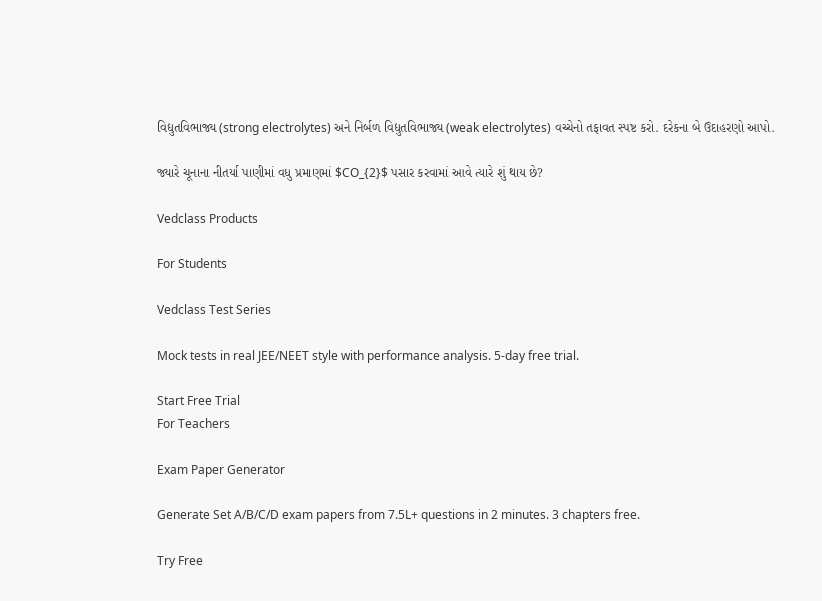વિદ્યુતવિભાજ્ય (strong electrolytes) અને નિર્બળ વિદ્યુતવિભાજ્ય (weak electrolytes) વચ્ચેનો તફાવત સ્પષ્ટ કરો. દરેકના બે ઉદાહરણો આપો.

જ્યારે ચૂનાના નીતર્યા પાણીમાં વધુ પ્રમાણમાં $CO_{2}$ પસાર કરવામાં આવે ત્યારે શું થાય છે?

Vedclass Products

For Students

Vedclass Test Series

Mock tests in real JEE/NEET style with performance analysis. 5-day free trial.

Start Free Trial
For Teachers

Exam Paper Generator

Generate Set A/B/C/D exam papers from 7.5L+ questions in 2 minutes. 3 chapters free.

Try Free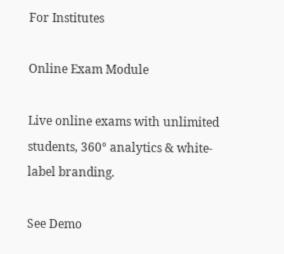For Institutes

Online Exam Module

Live online exams with unlimited students, 360° analytics & white-label branding.

See Demo